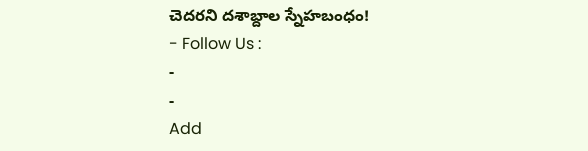చెదరని దశాబ్దాల స్నేహబంధం!
- Follow Us :
-
-
Add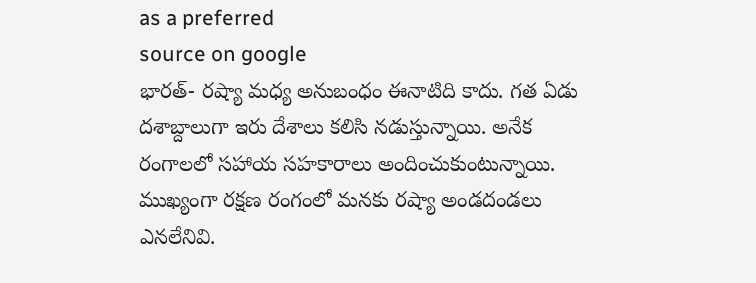as a preferred
source on google
భారత్- రష్యా మధ్య అనుబంధం ఈనాటిది కాదు. గత ఏడు దశాబ్దాలుగా ఇరు దేశాలు కలిసి నడుస్తున్నాయి. అనేక రంగాలలో సహాయ సహకారాలు అందించుకుంటున్నాయి. ముఖ్యంగా రక్షణ రంగంలో మనకు రష్యా అండదండలు ఎనలేనివి.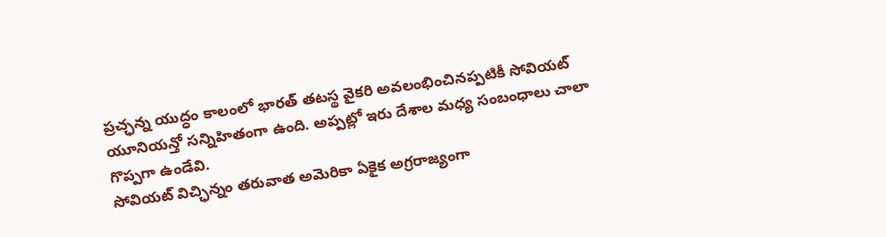ప్రచ్ఛన్న యుద్ధం కాలంలో భారత్ తటస్థ వైకరి అవలంభించినప్పటికీ సోవియట్ యూనియన్తో సన్నిహితంగా ఉంది. అప్పట్లో ఇరు దేశాల మధ్య సంబంధాలు చాలా గొప్పగా ఉండేవి.
సోవియట్ విచ్ఛిన్నం తరువాత అమెరికా ఏకైక అగ్రరాజ్యంగా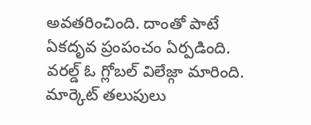అవతరించింది. దాంతో పాటే ఏకదృవ ప్రంపంచం ఏర్పడింది. వరల్డ్ ఓ గ్లోబల్ విలేజ్గా మారింది. మార్కెట్ తలుపులు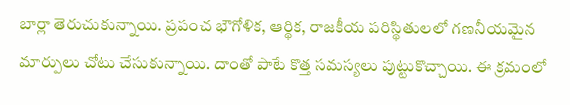బార్లా తెరుచుకున్నాయి. ప్రపంచ భౌగోళిక, ఆర్థిక, రాజకీయ పరిస్థితులలో గణనీయమైన మార్పులు చోటు చేసుకున్నాయి. దాంతో పాటే కొత్త సమస్యలు పుట్టుకొచ్చాయి. ఈ క్రమంలో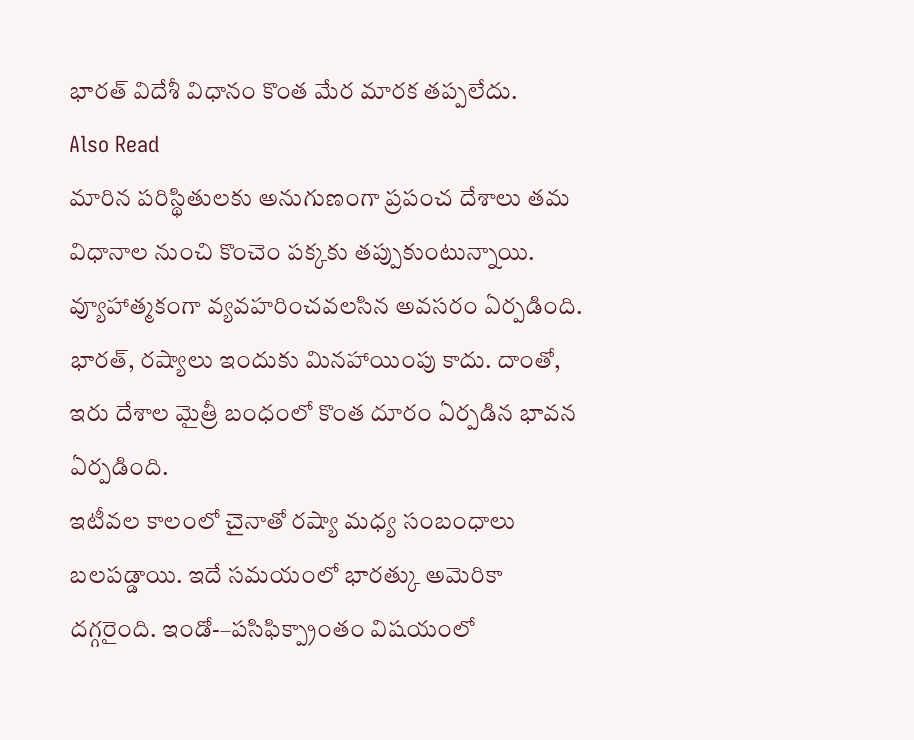భారత్ విదేశీ విధానం కొంత మేర మారక తప్పలేదు.
Also Read
మారిన పరిస్థితులకు అనుగుణంగా ప్రపంచ దేశాలు తమ విధానాల నుంచి కొంచెం పక్కకు తప్పుకుంటున్నాయి. వ్యూహాత్మకంగా వ్యవహరించవలసిన అవసరం ఏర్పడింది. భారత్, రష్యాలు ఇందుకు మినహాయింపు కాదు. దాంతో, ఇరు దేశాల మైత్రీ బంధంలో కొంత దూరం ఏర్పడిన భావన ఏర్పడింది.
ఇటీవల కాలంలో చైనాతో రష్యా మధ్య సంబంధాలు బలపడ్డాయి. ఇదే సమయంలో భారత్కు అమెరికా దగ్గరైంది. ఇండో-–పసిఫిక్ప్రాంతం విషయంలో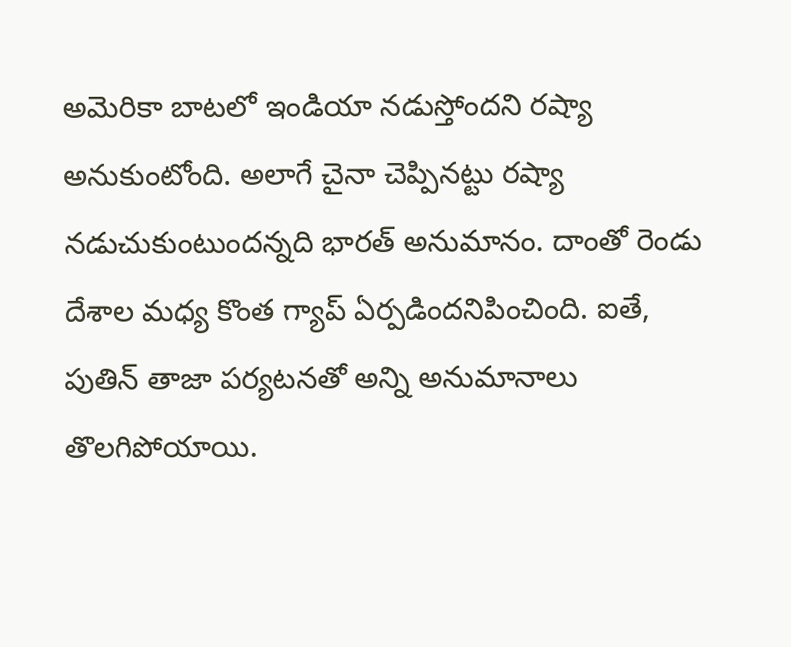అమెరికా బాటలో ఇండియా నడుస్తోందని రష్యా అనుకుంటోంది. అలాగే చైనా చెప్పినట్టు రష్యా నడుచుకుంటుందన్నది భారత్ అనుమానం. దాంతో రెండు దేశాల మధ్య కొంత గ్యాప్ ఏర్పడిందనిపించింది. ఐతే, పుతిన్ తాజా పర్యటనతో అన్ని అనుమానాలు తొలగిపోయాయి.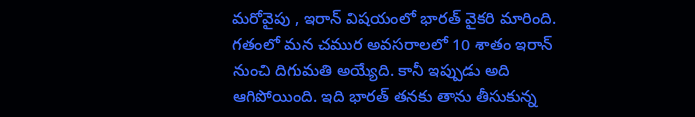మరోవైపు , ఇరాన్ విషయంలో భారత్ వైకరి మారింది. గతంలో మన చముర అవసరాలలో 10 శాతం ఇరాన్ నుంచి దిగుమతి అయ్యేది. కానీ ఇప్పుడు అది ఆగిపోయింది. ఇది భారత్ తనకు తాను తీసుకున్న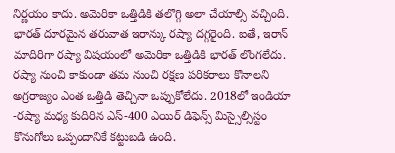నిర్ణయం కాదు. అమెరికా ఒత్తిడికి తలొగ్గి అలా చేయాల్సి వచ్చింది. భారత్ దూరమైన తరువాత ఇరాన్కు రష్యా దగ్గరైంది. ఐతే, ఇరాన్ మాదిరిగా రష్యా విషయంలో అమెరికా ఒత్తిడికి భారత్ లొంగలేదు. రష్యా నుంచి కాకుండా తమ నుంచి రక్షణ పరికరాలు కొనాలని అగ్రరాజ్యం ఎంత ఒత్తిడి తెచ్చినా ఒప్పుకోలేదు. 2018లో ఇండియా -రష్యా మధ్య కుదిరిన ఎస్-400 ఎయిర్ డిఫెన్స్ మిస్సైల్సిస్టం కొనుగోలు ఒప్పందానికే కట్టుబడి ఉంది.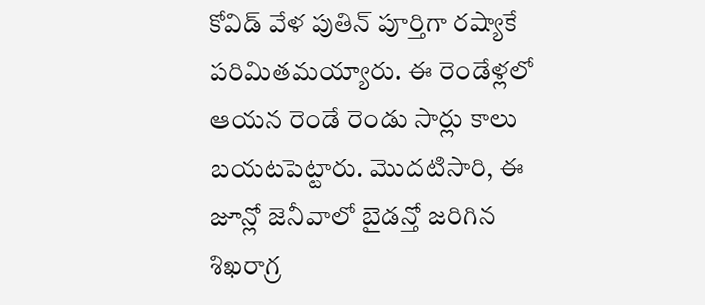కోవిడ్ వేళ పుతిన్ పూర్తిగా రష్యాకే పరిమితమయ్యారు. ఈ రెండేళ్లలో ఆయన రెండే రెండు సార్లు కాలు బయటపెట్టారు. మొదటిసారి, ఈ జూన్లో జెనీవాలో బైడన్తో జరిగిన శిఖరాగ్ర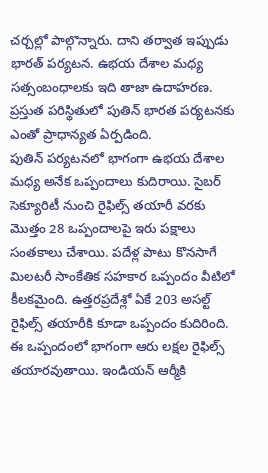చర్చల్లో పాల్గొన్నారు. దాని తర్వాత ఇప్పుడు భారత్ పర్యటన. ఉభయ దేశాల మధ్య సత్సంబంధాలకు ఇది తాజా ఉదాహరణ. ప్రస్తుత పరిస్థితులో పుతిన్ భారత పర్యటనకు ఎంతో ప్రాధాన్యత ఏర్పడింది.
పుతిన్ పర్యటనలో భాగంగా ఉభయ దేశాల మధ్య అనేక ఒప్పందాలు కుదిరాయి. సైబర్ సెక్యూరిటీ నుంచి రైఫిల్స్ తయారీ వరకు మొత్తం 28 ఒప్పందాలపై ఇరు పక్షాలు సంతకాలు చేశాయి. పదేళ్ల పాటు కొనసాగే మిలటరీ సాంకేతిక సహకార ఒప్పందం వీటిలో కీలకమైంది. ఉత్తరప్రదేశ్లో ఏకే 203 అసల్ట్ రైఫిల్స్ తయారీకి కూడా ఒప్పందం కుదిరింది. ఈ ఒప్పందంలో భాగంగా ఆరు లక్షల రైఫిల్స్ తయారవుతాయి. ఇండియన్ ఆర్మీకి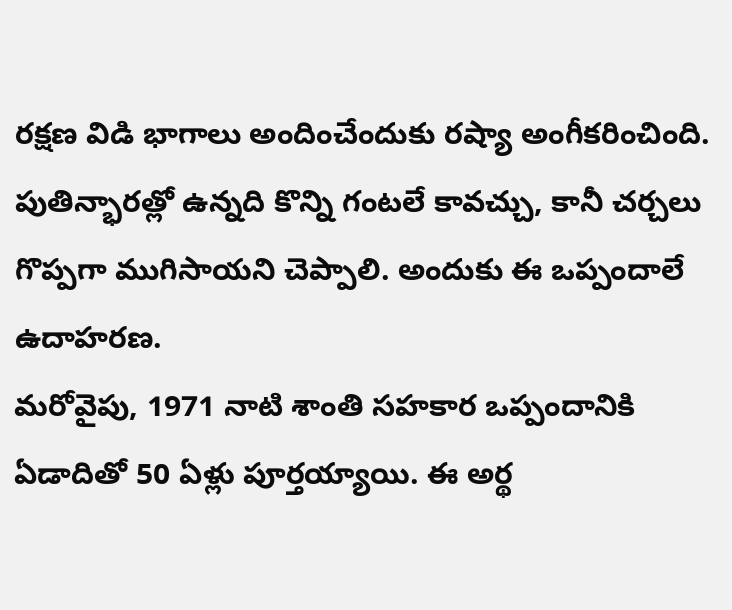రక్షణ విడి భాగాలు అందించేందుకు రష్యా అంగీకరించింది. పుతిన్భారత్లో ఉన్నది కొన్ని గంటలే కావచ్చు, కానీ చర్చలు గొప్పగా ముగిసాయని చెప్పాలి. అందుకు ఈ ఒప్పందాలే ఉదాహరణ.
మరోవైపు, 1971 నాటి శాంతి సహకార ఒప్పందానికి ఏడాదితో 50 ఏళ్లు పూర్తయ్యాయి. ఈ అర్థ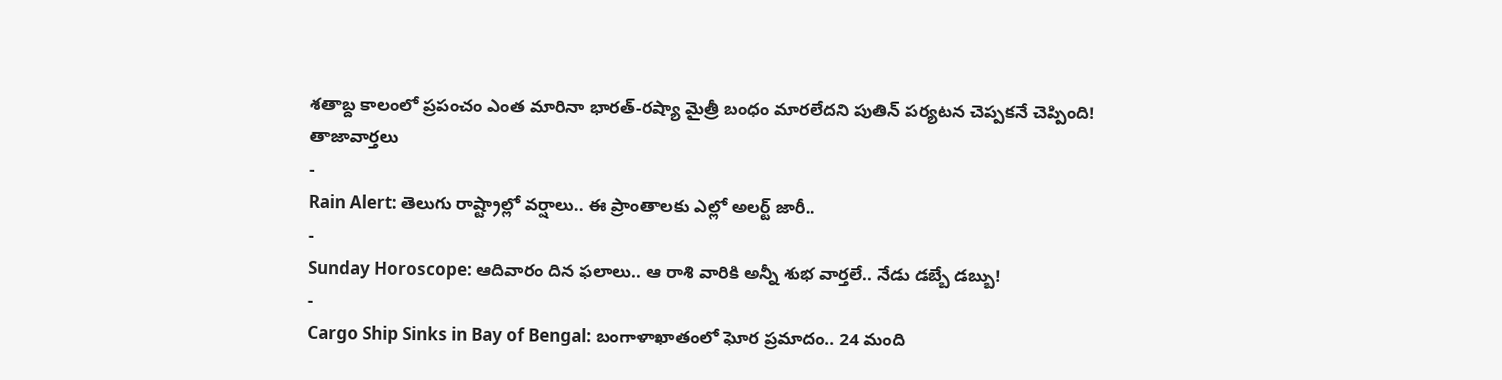శతాబ్ద కాలంలో ప్రపంచం ఎంత మారినా భారత్-రష్యా మైత్రీ బంధం మారలేదని పుతిన్ పర్యటన చెప్పకనే చెప్పింది!
తాజావార్తలు
-
Rain Alert: తెలుగు రాష్ట్రాల్లో వర్షాలు.. ఈ ప్రాంతాలకు ఎల్లో అలర్ట్ జారీ..
-
Sunday Horoscope: ఆదివారం దిన ఫలాలు.. ఆ రాశి వారికి అన్నీ శుభ వార్తలే.. నేడు డబ్బే డబ్బు!
-
Cargo Ship Sinks in Bay of Bengal: బంగాళాఖాతంలో ఘోర ప్రమాదం.. 24 మంది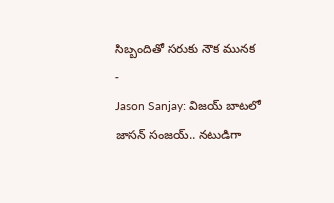సిబ్బందితో సరుకు నౌక మునక
-
Jason Sanjay: విజయ్ బాటలో జాసన్ సంజయ్.. నటుడిగా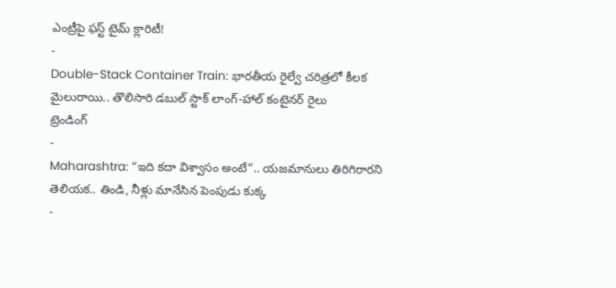ఎంట్రీపై ఫస్ట్ టైమ్ క్లారిటీ!
-
Double-Stack Container Train: భారతీయ రైల్వే చరిత్రలో కీలక మైలురాయి.. తొలిసారి డబుల్ స్టాక్ లాంగ్-హాల్ కంటైనర్ రైలు
ట్రెండింగ్
-
Maharashtra: “ఇది కదా విశ్వాసం అంటే”.. యజమానులు తిరిగిరారని తెలియక.. తిండి, నీళ్లు మానేసిన పెంపుడు కుక్క
-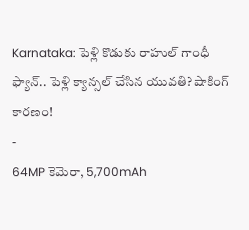Karnataka: పెళ్లి కొడుకు రాహుల్ గాంధీ ఫ్యాన్.. పెళ్లి క్యాన్సల్ చేసిన యువతి? షాకింగ్ కారణం!
-
64MP కెమెరా, 5,700mAh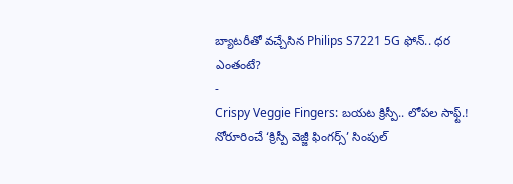బ్యాటరీతో వచ్చేసిన Philips S7221 5G ఫోన్.. ధర ఎంతంటే?
-
Crispy Veggie Fingers: బయట క్రిస్పీ.. లోపల సాఫ్ట్.! నోరూరించే ‘క్రిస్పీ వెజ్జీ ఫింగర్స్’ సింపుల్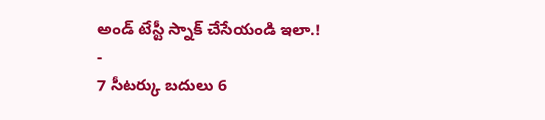అండ్ టేస్టీ స్నాక్ చేసేయండి ఇలా.!
-
7 సీటర్కు బదులు 6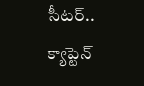సీటర్.. క్యాప్టెన్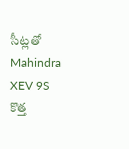సీట్లతో Mahindra XEV 9S కొత్త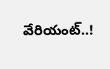వేరియంట్..!